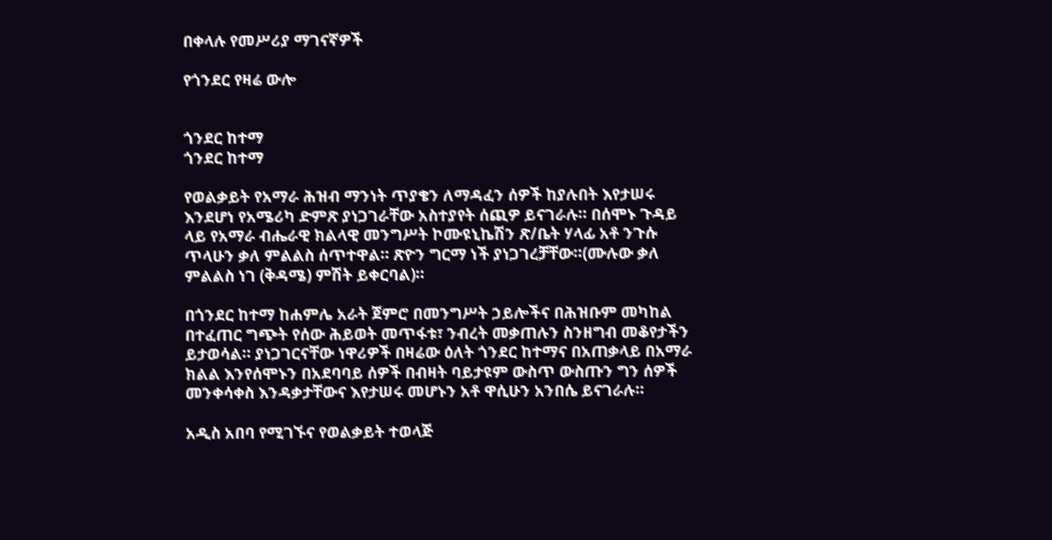በቀላሉ የመሥሪያ ማገናኛዎች

የጎንደር የዛሬ ውሎ


ጎንደር ከተማ
ጎንደር ከተማ

የወልቃይት የአማራ ሕዝብ ማንነት ጥያቄን ለማዳፈን ሰዎች ከያሉበት እየታሠሩ እንደሆነ የአሜሪካ ድምጽ ያነጋገራቸው አስተያየት ሰጪዎ ይናገራሉ። በሰሞኑ ጉዳይ ላይ የአማራ ብሔራዊ ክልላዊ መንግሥት ኮሙዩኒኬሽን ጽ/ቤት ሃላፊ አቶ ንጉሱ ጥላሁን ቃለ ምልልስ ሰጥተዋል። ጽዮን ግርማ ነች ያነጋገረቻቸው።(ሙሉው ቃለ ምልልስ ነገ (ቅዳሜ) ምሽት ይቀርባል)።

በጎንደር ከተማ ከሐምሌ አራት ጀምሮ በመንግሥት ኃይሎችና በሕዝቡም መካከል በተፈጠር ግጭት የሰው ሕይወት መጥፋቱ፣ ንብረት መቃጠሉን ስንዘግብ መቆየታችን ይታወሳል። ያነጋገርናቸው ነዋሪዎች በዛሬው ዕለት ጎንደር ከተማና በአጠቃላይ በአማራ ክልል እንየሰሞኑን በአደባባይ ሰዎች በብዛት ባይታዩም ውስጥ ውስጡን ግን ሰዎች መንቀሳቀስ እንዳቃታቸውና እየታሠሩ መሆኑን አቶ ዋሲሁን አንበሴ ይናገራሉ።

አዲስ አበባ የሚገኙና የወልቃይት ተወላጅ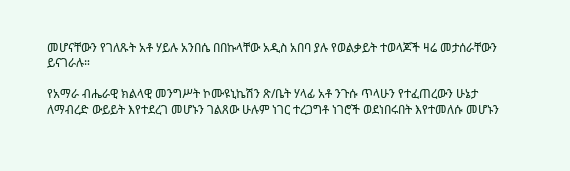መሆናቸውን የገለጹት አቶ ሃይሉ አንበሴ በበኩላቸው አዲስ አበባ ያሉ የወልቃይት ተወላጆች ዛሬ መታሰራቸውን ይናገራሉ።

የአማራ ብሔራዊ ክልላዊ መንግሥት ኮሙዩኒኬሽን ጽ/ቤት ሃላፊ አቶ ንጉሱ ጥላሁን የተፈጠረውን ሁኔታ ለማብረድ ውይይት እየተደረገ መሆኑን ገልጸው ሁሉም ነገር ተረጋግቶ ነገሮች ወደነበሩበት እየተመለሱ መሆኑን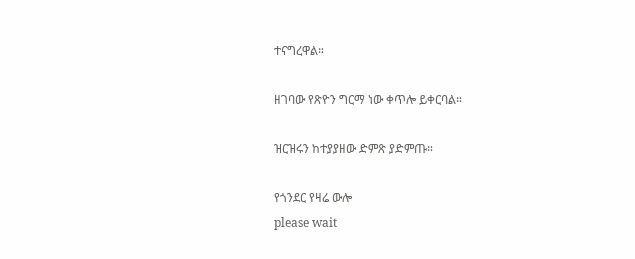ተናግረዋል።

ዘገባው የጽዮን ግርማ ነው ቀጥሎ ይቀርባል።

ዝርዝሩን ከተያያዘው ድምጽ ያድምጡ።

የጎንደር የዛሬ ውሎ
please wait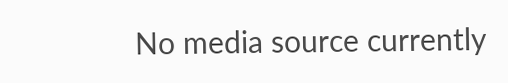No media source currently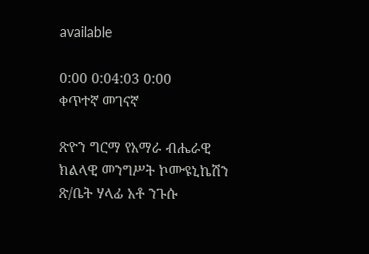available

0:00 0:04:03 0:00
ቀጥተኛ መገናኛ

ጽዮን ግርማ የአማራ ብሔራዊ ክልላዊ መንግሥት ኮሙዩኒኬሽን ጽ/ቤት ሃላፊ አቶ ንጉሱ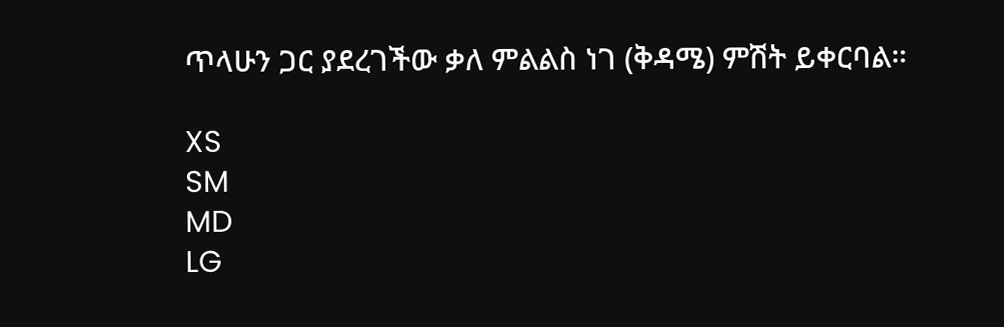ጥላሁን ጋር ያደረገችው ቃለ ምልልስ ነገ (ቅዳሜ) ምሽት ይቀርባል።

XS
SM
MD
LG